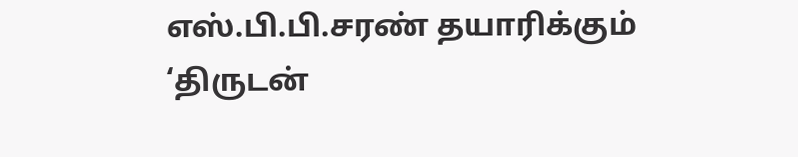எஸ்.பி.பி.சரண் தயாரிக்கும் ‘திருடன்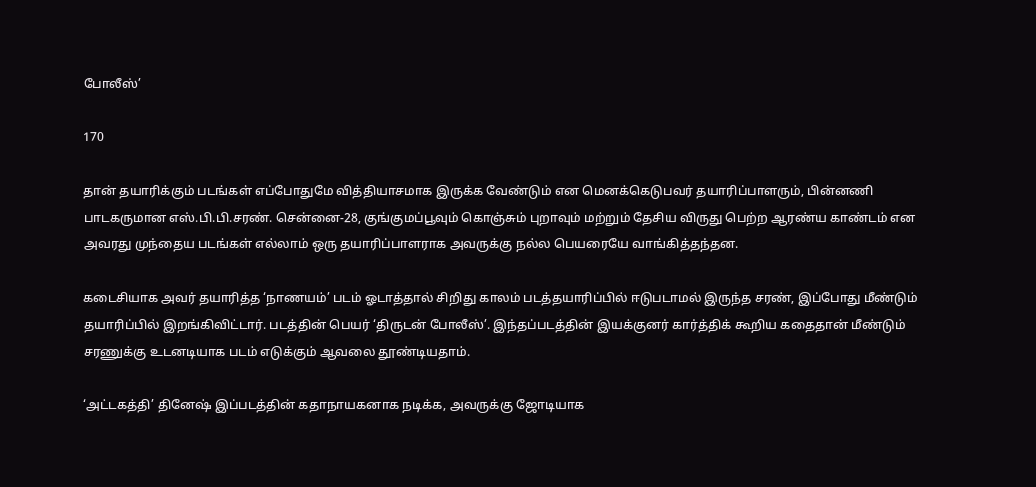போலீஸ்’

170

தான் தயாரிக்கும் படங்கள் எப்போதுமே வித்தியாசமாக இருக்க வேண்டும் என மெனக்கெடுபவர் தயாரிப்பாளரும், பின்னணி பாடகருமான எஸ்.பி.பி.சரண். சென்னை-28, குங்குமப்பூவும் கொஞ்சும் புறாவும் மற்றும் தேசிய விருது பெற்ற ஆரண்ய காண்டம் என அவரது முந்தைய படங்கள் எல்லாம் ஒரு தயாரிப்பாளராக அவருக்கு நல்ல பெயரையே வாங்கித்தந்தன.

கடைசியாக அவர் தயாரித்த ‘நாணயம்’ படம் ஓடாத்தால் சிறிது காலம் படத்தயாரிப்பில் ஈடுபடாமல் இருந்த சரண், இப்போது மீண்டும் தயாரிப்பில் இறங்கிவிட்டார். படத்தின் பெயர் ‘திருடன் போலீஸ்’. இந்தப்படத்தின் இயக்குனர் கார்த்திக் கூறிய கதைதான் மீண்டும் சரணுக்கு உடனடியாக படம் எடுக்கும் ஆவலை தூண்டியதாம்.

‘அட்டகத்தி’ தினேஷ் இப்படத்தின் கதாநாயகனாக நடிக்க, அவருக்கு ஜோடியாக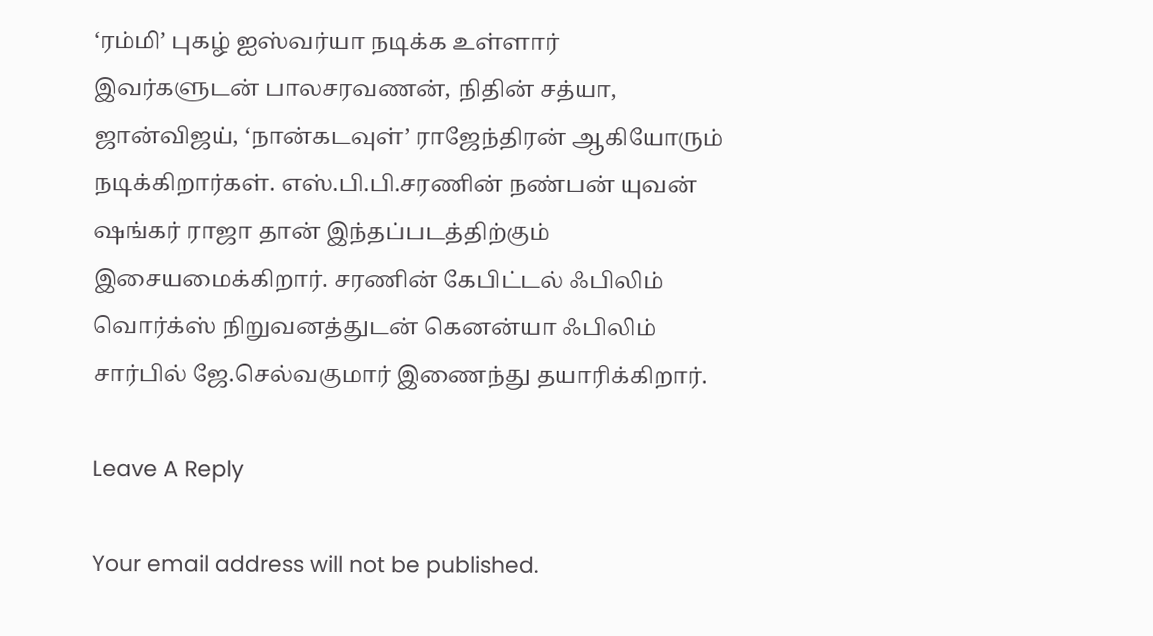‘ரம்மி’ புகழ் ஐஸ்வர்யா நடிக்க உள்ளார் இவர்களுடன் பாலசரவணன், நிதின் சத்யா, ஜான்விஜய், ‘நான்கடவுள்’ ராஜேந்திரன் ஆகியோரும் நடிக்கிறார்கள். எஸ்.பி.பி.சரணின் நண்பன் யுவன் ஷங்கர் ராஜா தான் இந்தப்படத்திற்கும் இசையமைக்கிறார். சரணின் கேபிட்டல் ஃபிலிம் வொர்க்ஸ் நிறுவனத்துடன் கெனன்யா ஃபிலிம் சார்பில் ஜே.செல்வகுமார் இணைந்து தயாரிக்கிறார்.

Leave A Reply

Your email address will not be published.